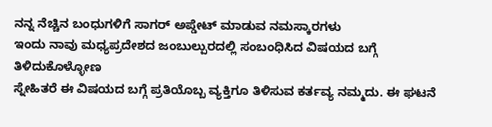ನನ್ನ ನೆಚ್ಚಿನ ಬಂಧುಗಳಿಗೆ ಸಾಗರ್ ಅಪ್ಡೇಟ್ ಮಾಡುವ ನಮಸ್ಕಾರಗಳು
ಇಂದು ನಾವು ಮಧ್ಯಪ್ರದೇಶದ ಜಂಬುಲ್ಪುರದಲ್ಲಿ ಸಂಬಂಧಿಸಿದ ವಿಷಯದ ಬಗ್ಗೆ ತಿಳಿದುಕೊಳ್ಳೋಣ
ಸ್ನೇಹಿತರೆ ಈ ವಿಷಯದ ಬಗ್ಗೆ ಪ್ರತಿಯೊಬ್ಬ ವ್ಯಕ್ತಿಗೂ ತಿಳಿಸುವ ಕರ್ತವ್ಯ ನಮ್ಮದು. ಈ ಘಟನೆ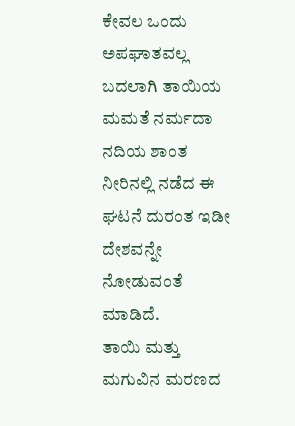ಕೇವಲ ಒಂದು ಅಪಘಾತವಲ್ಲ ಬದಲಾಗಿ ತಾಯಿಯ ಮಮತೆ ನರ್ಮದಾ ನದಿಯ ಶಾಂತ ನೀರಿನಲ್ಲಿ ನಡೆದ ಈ ಘಟನೆ ದುರಂತ ಇಡೀ ದೇಶವನ್ನೇ ನೋಡುವಂತೆ ಮಾಡಿದೆ.
ತಾಯಿ ಮತ್ತು ಮಗುವಿನ ಮರಣದ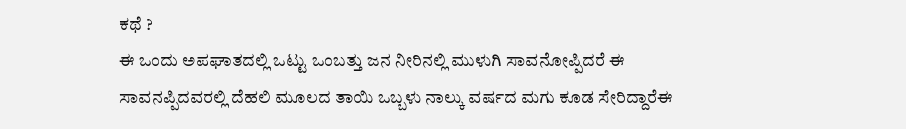ಕಥೆ ?
ಈ ಒಂದು ಅಪಘಾತದಲ್ಲಿ ಒಟ್ಟು ಒಂಬತ್ತು ಜನ ನೀರಿನಲ್ಲಿ ಮುಳುಗಿ ಸಾವನೋಪ್ಪಿದರೆ ಈ ಸಾವನಪ್ಪಿದವರಲ್ಲಿ ದೆಹಲಿ ಮೂಲದ ತಾಯಿ ಒಬ್ಬಳು ನಾಲ್ಕು ವರ್ಷದ ಮಗು ಕೂಡ ಸೇರಿದ್ದಾರೆಈ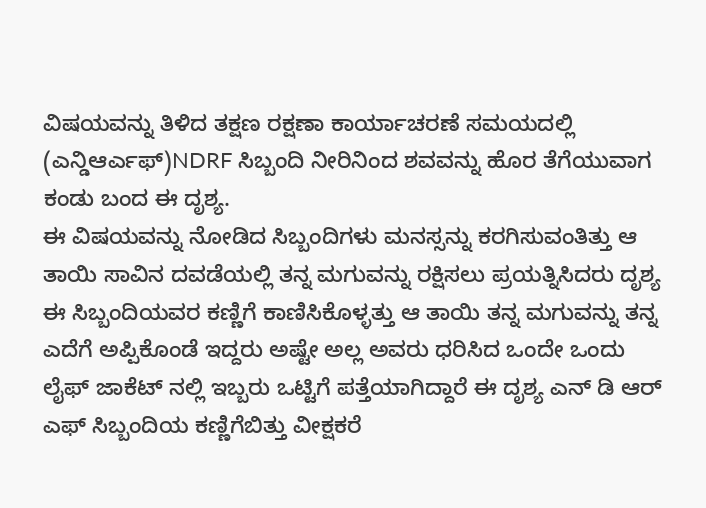ವಿಷಯವನ್ನು ತಿಳಿದ ತಕ್ಷಣ ರಕ್ಷಣಾ ಕಾರ್ಯಾಚರಣೆ ಸಮಯದಲ್ಲಿ (ಎನ್ಡಿಆರ್ಎಫ್)NDRF ಸಿಬ್ಬಂದಿ ನೀರಿನಿಂದ ಶವವನ್ನು ಹೊರ ತೆಗೆಯುವಾಗ ಕಂಡು ಬಂದ ಈ ದೃಶ್ಯ.
ಈ ವಿಷಯವನ್ನು ನೋಡಿದ ಸಿಬ್ಬಂದಿಗಳು ಮನಸ್ಸನ್ನು ಕರಗಿಸುವಂತಿತ್ತು ಆ ತಾಯಿ ಸಾವಿನ ದವಡೆಯಲ್ಲಿ ತನ್ನ ಮಗುವನ್ನು ರಕ್ಷಿಸಲು ಪ್ರಯತ್ನಿಸಿದರು ದೃಶ್ಯ ಈ ಸಿಬ್ಬಂದಿಯವರ ಕಣ್ಣಿಗೆ ಕಾಣಿಸಿಕೊಳ್ಳತ್ತು ಆ ತಾಯಿ ತನ್ನ ಮಗುವನ್ನು ತನ್ನ ಎದೆಗೆ ಅಪ್ಪಿಕೊಂಡೆ ಇದ್ದರು ಅಷ್ಟೇ ಅಲ್ಲ ಅವರು ಧರಿಸಿದ ಒಂದೇ ಒಂದು ಲೈಫ್ ಜಾಕೆಟ್ ನಲ್ಲಿ ಇಬ್ಬರು ಒಟ್ಟಿಗೆ ಪತ್ತೆಯಾಗಿದ್ದಾರೆ ಈ ದೃಶ್ಯ ಎನ್ ಡಿ ಆರ್ ಎಫ್ ಸಿಬ್ಬಂದಿಯ ಕಣ್ಣಿಗೆಬಿತ್ತು ವೀಕ್ಷಕರೆ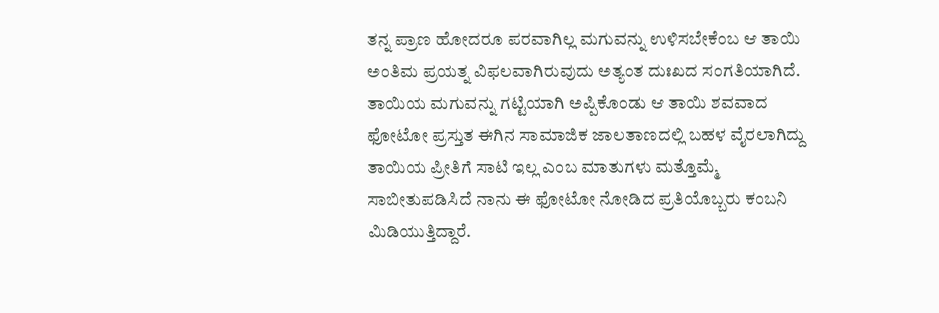ತನ್ನ ಪ್ರಾಣ ಹೋದರೂ ಪರವಾಗಿಲ್ಲ ಮಗುವನ್ನು ಉಳಿಸಬೇಕೆಂಬ ಆ ತಾಯಿ ಅಂತಿಮ ಪ್ರಯತ್ನ ವಿಫಲವಾಗಿರುವುದು ಅತ್ಯಂತ ದುಃಖದ ಸಂಗತಿಯಾಗಿದೆ.
ತಾಯಿಯ ಮಗುವನ್ನು ಗಟ್ಟಿಯಾಗಿ ಅಪ್ಪಿಕೊಂಡು ಆ ತಾಯಿ ಶವವಾದ ಫೋಟೋ ಪ್ರಸ್ತುತ ಈಗಿನ ಸಾಮಾಜಿಕ ಜಾಲತಾಣದಲ್ಲಿ ಬಹಳ ವೈರಲಾಗಿದ್ದು ತಾಯಿಯ ಪ್ರೀತಿಗೆ ಸಾಟಿ ಇಲ್ಲ ಎಂಬ ಮಾತುಗಳು ಮತ್ತೊಮ್ಮೆ ಸಾಬೀತುಪಡಿಸಿದೆ ನಾನು ಈ ಫೋಟೋ ನೋಡಿದ ಪ್ರತಿಯೊಬ್ಬರು ಕಂಬನಿ ಮಿಡಿಯುತ್ತಿದ್ದಾರೆ.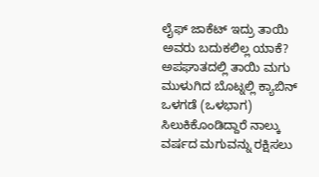ಲೈಫ್ ಜಾಕೆಟ್ ಇದ್ರು ತಾಯಿ ಅವರು ಬದುಕಲಿಲ್ಲ ಯಾಕೆ?
ಅಪಘಾತದಲ್ಲಿ ತಾಯಿ ಮಗು ಮುಳುಗಿದ ಬೊಟ್ನಲ್ಲಿ ಕ್ಯಾಬಿನ್ ಒಳಗಡೆ (ಒಳಭಾಗ) ಸಿಲುಕಿಕೊಂಡಿದ್ದಾರೆ ನಾಲ್ಕು ವರ್ಷದ ಮಗುವನ್ನು ರಕ್ಷಿಸಲು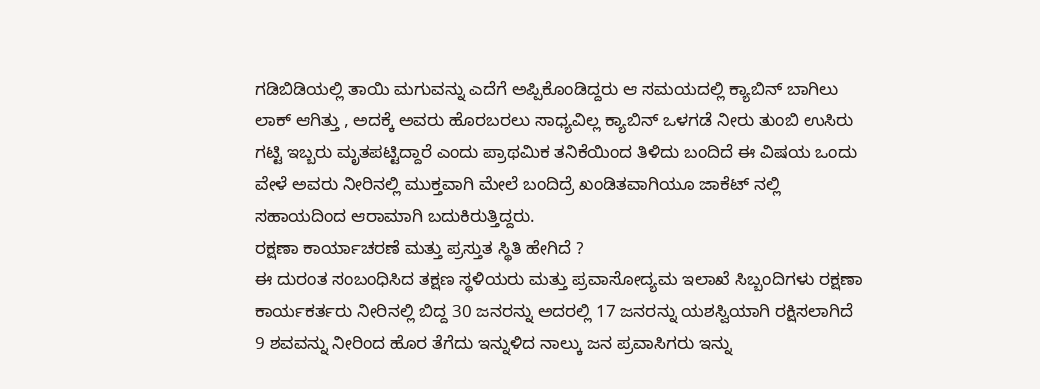ಗಡಿಬಿಡಿಯಲ್ಲಿ ತಾಯಿ ಮಗುವನ್ನು ಎದೆಗೆ ಅಪ್ಪಿಕೊಂಡಿದ್ದರು ಆ ಸಮಯದಲ್ಲಿ ಕ್ಯಾಬಿನ್ ಬಾಗಿಲು ಲಾಕ್ ಆಗಿತ್ತು , ಅದಕ್ಕೆ ಅವರು ಹೊರಬರಲು ಸಾಧ್ಯವಿಲ್ಲ ಕ್ಯಾಬಿನ್ ಒಳಗಡೆ ನೀರು ತುಂಬಿ ಉಸಿರು ಗಟ್ಟಿ ಇಬ್ಬರು ಮೃತಪಟ್ಟಿದ್ದಾರೆ ಎಂದು ಪ್ರಾಥಮಿಕ ತನಿಕೆಯಿಂದ ತಿಳಿದು ಬಂದಿದೆ ಈ ವಿಷಯ ಒಂದು ವೇಳೆ ಅವರು ನೀರಿನಲ್ಲಿ ಮುಕ್ತವಾಗಿ ಮೇಲೆ ಬಂದಿದ್ರೆ ಖಂಡಿತವಾಗಿಯೂ ಜಾಕೆಟ್ ನಲ್ಲಿ ಸಹಾಯದಿಂದ ಆರಾಮಾಗಿ ಬದುಕಿರುತ್ತಿದ್ದರು.
ರಕ್ಷಣಾ ಕಾರ್ಯಾಚರಣೆ ಮತ್ತು ಪ್ರಸ್ತುತ ಸ್ಥಿತಿ ಹೇಗಿದೆ ?
ಈ ದುರಂತ ಸಂಬಂಧಿಸಿದ ತಕ್ಷಣ ಸ್ಥಳಿಯರು ಮತ್ತು ಪ್ರವಾಸೋದ್ಯಮ ಇಲಾಖೆ ಸಿಬ್ಬಂದಿಗಳು ರಕ್ಷಣಾ ಕಾರ್ಯಕರ್ತರು ನೀರಿನಲ್ಲಿ ಬಿದ್ದ 30 ಜನರನ್ನು ಅದರಲ್ಲಿ 17 ಜನರನ್ನು ಯಶಸ್ವಿಯಾಗಿ ರಕ್ಷಿಸಲಾಗಿದೆ 9 ಶವವನ್ನು ನೀರಿಂದ ಹೊರ ತೆಗೆದು ಇನ್ನುಳಿದ ನಾಲ್ಕು ಜನ ಪ್ರವಾಸಿಗರು ಇನ್ನು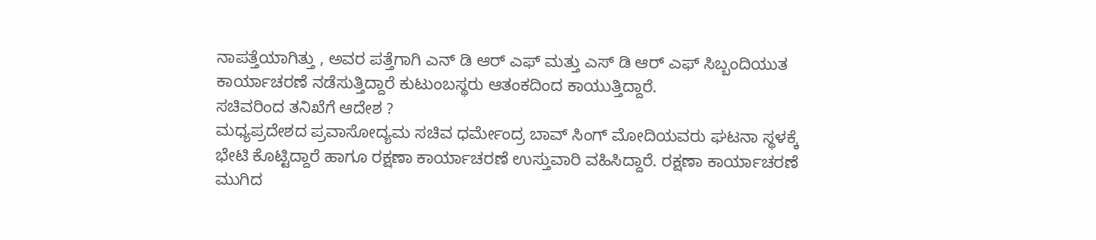ನಾಪತ್ತೆಯಾಗಿತ್ತು , ಅವರ ಪತ್ತೆಗಾಗಿ ಎನ್ ಡಿ ಆರ್ ಎಫ್ ಮತ್ತು ಎಸ್ ಡಿ ಆರ್ ಎಫ್ ಸಿಬ್ಬಂದಿಯುತ ಕಾರ್ಯಾಚರಣೆ ನಡೆಸುತ್ತಿದ್ದಾರೆ ಕುಟುಂಬಸ್ಥರು ಆತಂಕದಿಂದ ಕಾಯುತ್ತಿದ್ದಾರೆ.
ಸಚಿವರಿಂದ ತನಿಖೆಗೆ ಆದೇಶ ?
ಮಧ್ಯಪ್ರದೇಶದ ಪ್ರವಾಸೋದ್ಯಮ ಸಚಿವ ಧರ್ಮೇಂದ್ರ ಬಾವ್ ಸಿಂಗ್ ಮೋದಿಯವರು ಘಟನಾ ಸ್ಥಳಕ್ಕೆ ಭೇಟಿ ಕೊಟ್ಟಿದ್ದಾರೆ ಹಾಗೂ ರಕ್ಷಣಾ ಕಾರ್ಯಾಚರಣೆ ಉಸ್ತುವಾರಿ ವಹಿಸಿದ್ದಾರೆ. ರಕ್ಷಣಾ ಕಾರ್ಯಾಚರಣೆ ಮುಗಿದ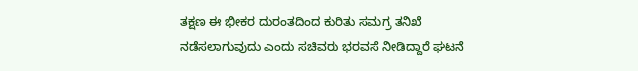ತಕ್ಷಣ ಈ ಭೀಕರ ದುರಂತದಿಂದ ಕುರಿತು ಸಮಗ್ರ ತನಿಖೆ ನಡೆಸಲಾಗುವುದು ಎಂದು ಸಚಿವರು ಭರವಸೆ ನೀಡಿದ್ದಾರೆ ಘಟನೆ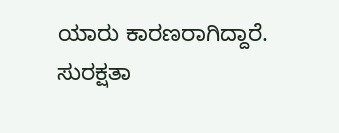ಯಾರು ಕಾರಣರಾಗಿದ್ದಾರೆ. ಸುರಕ್ಷತಾ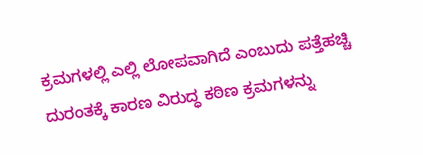ಕ್ರಮಗಳಲ್ಲಿ ಎಲ್ಲಿ ಲೋಪವಾಗಿದೆ ಎಂಬುದು ಪತ್ತೆಹಚ್ಚಿ ದುರಂತಕ್ಕೆ ಕಾರಣ ವಿರುದ್ಧ ಕಠಿಣ ಕ್ರಮಗಳನ್ನು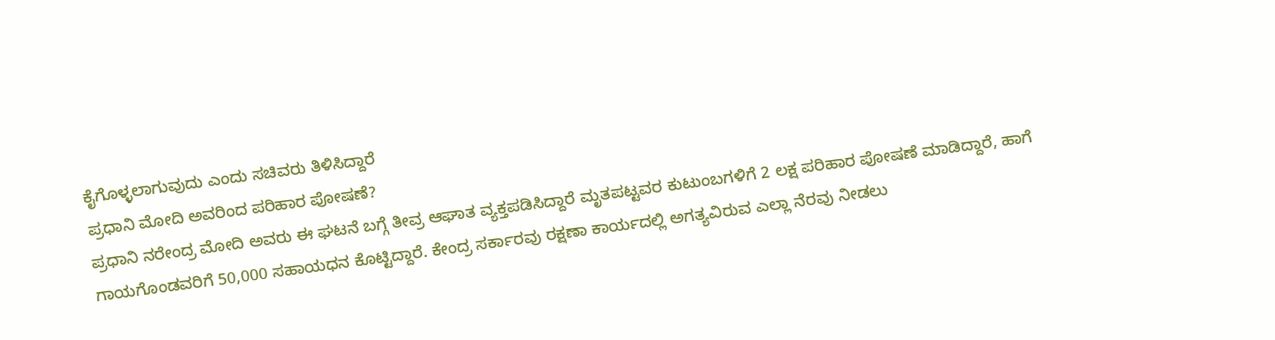ಕೈಗೊಳ್ಳಲಾಗುವುದು ಎಂದು ಸಚಿವರು ತಿಳಿಸಿದ್ದಾರೆ
ಪ್ರಧಾನಿ ಮೋದಿ ಅವರಿಂದ ಪರಿಹಾರ ಪೋಷಣೆ?
ಪ್ರಧಾನಿ ನರೇಂದ್ರ ಮೋದಿ ಅವರು ಈ ಘಟನೆ ಬಗ್ಗೆ ತೀವ್ರ ಆಘಾತ ವ್ಯಕ್ತಪಡಿಸಿದ್ದಾರೆ ಮೃತಪಟ್ಟವರ ಕುಟುಂಬಗಳಿಗೆ 2 ಲಕ್ಷ ಪರಿಹಾರ ಪೋಷಣೆ ಮಾಡಿದ್ದಾರೆ, ಹಾಗೆ ಗಾಯಗೊಂಡವರಿಗೆ 50,000 ಸಹಾಯಧನ ಕೊಟ್ಟಿದ್ದಾರೆ. ಕೇಂದ್ರ ಸರ್ಕಾರವು ರಕ್ಷಣಾ ಕಾರ್ಯದಲ್ಲಿ ಅಗತ್ಯವಿರುವ ಎಲ್ಲಾ ನೆರವು ನೀಡಲು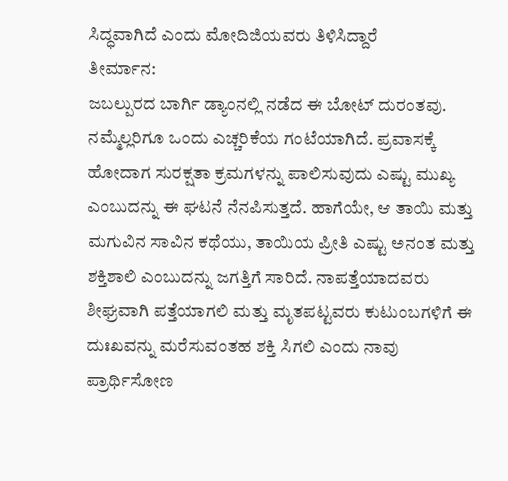ಸಿದ್ಧವಾಗಿದೆ ಎಂದು ಮೋದಿಜಿಯವರು ತಿಳಿಸಿದ್ದಾರೆ
ತೀರ್ಮಾನ:
ಜಬಲ್ಪುರದ ಬಾರ್ಗಿ ಡ್ಯಾಂನಲ್ಲಿ ನಡೆದ ಈ ಬೋಟ್ ದುರಂತವು. ನಮ್ಮೆಲ್ಲರಿಗೂ ಒಂದು ಎಚ್ಚರಿಕೆಯ ಗಂಟೆಯಾಗಿದೆ. ಪ್ರವಾಸಕ್ಕೆ ಹೋದಾಗ ಸುರಕ್ಷತಾ ಕ್ರಮಗಳನ್ನು ಪಾಲಿಸುವುದು ಎಷ್ಟು ಮುಖ್ಯ ಎಂಬುದನ್ನು ಈ ಘಟನೆ ನೆನಪಿಸುತ್ತದೆ. ಹಾಗೆಯೇ, ಆ ತಾಯಿ ಮತ್ತು ಮಗುವಿನ ಸಾವಿನ ಕಥೆಯು, ತಾಯಿಯ ಪ್ರೀತಿ ಎಷ್ಟು ಅನಂತ ಮತ್ತು ಶಕ್ತಿಶಾಲಿ ಎಂಬುದನ್ನು ಜಗತ್ತಿಗೆ ಸಾರಿದೆ. ನಾಪತ್ತೆಯಾದವರು ಶೀಘ್ರವಾಗಿ ಪತ್ತೆಯಾಗಲಿ ಮತ್ತು ಮೃತಪಟ್ಟವರು ಕುಟುಂಬಗಳಿಗೆ ಈ ದುಃಖವನ್ನು ಮರೆಸುವಂತಹ ಶಕ್ತಿ ಸಿಗಲಿ ಎಂದು ನಾವು ಪ್ರಾರ್ಥಿಸೋಣ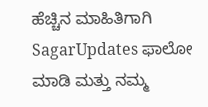ಹೆಚ್ಚಿನ ಮಾಹಿತಿಗಾಗಿ SagarUpdates ಫಾಲೋ ಮಾಡಿ ಮತ್ತು ನಮ್ಮ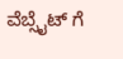ವೆಬ್ಸೈಟ್ ಗೆ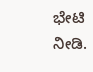ಭೇಟಿ ನೀಡಿ.